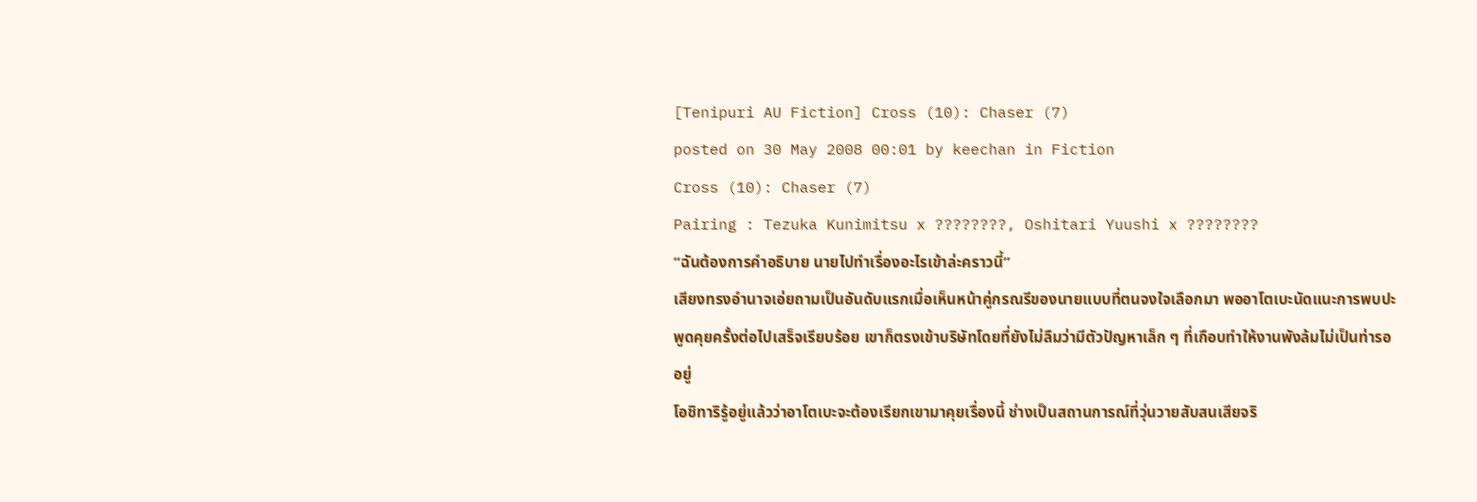[Tenipuri AU Fiction] Cross (10): Chaser (7)
posted on 30 May 2008 00:01 by keechan in Fiction
Cross (10): Chaser (7)
Pairing : Tezuka Kunimitsu x ????????, Oshitari Yuushi x ????????
“ฉันต้องการคำอธิบาย นายไปทำเรื่องอะไรเข้าล่ะคราวนี้”
เสียงทรงอำนาจเอ่ยถามเป็นอันดับแรกเมื่อเห็นหน้าคู่กรณรีของนายแบบที่ตนจงใจเลือกมา พออาโตเบะนัดแนะการพบปะพูดคุยครั้งต่อไปเสร็จเรียบร้อย เขาก็ตรงเข้าบริษัทโดยที่ยังไม่ลืมว่ามีตัวปัญหาเล็ก ๆ ที่เกือบทำให้งานพังล้มไม่เป็นท่ารออยู่
โอชิทาริรู้อยู่แล้วว่าอาโตเบะจะต้องเรียกเขามาคุยเรื่องนี้ ช่างเป็นสถานการณ์ที่วุ่นวายสับสนเสียจริ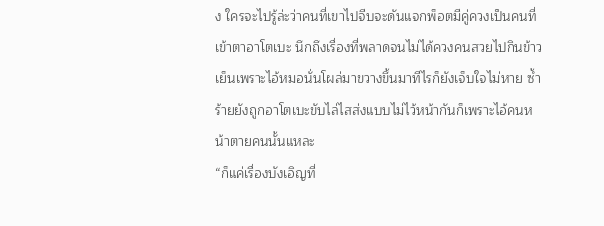ง ใครจะไปรู้ล่ะว่าคนที่เขาไปจีบจะดันแจกพ็อตมีคู่ควงเป็นคนที่เข้าตาอาโตเบะ นึกถึงเรื่องที่พลาดจนไม่ได้ควงคนสวยไปกินข้าวเย็นเพราะไอ้หมอนั่นโผล่มาขวางขึ้นมาทีไรก็ยังเจ็บใจไม่หาย ซ้ำร้ายยังถูกอาโตเบะขับไล่ไสส่งแบบไม่ไว้หน้ากันก็เพราะไอ้คนหน้าตายคนนั้นแหละ
“ก็แค่เรื่องบังเอิญที่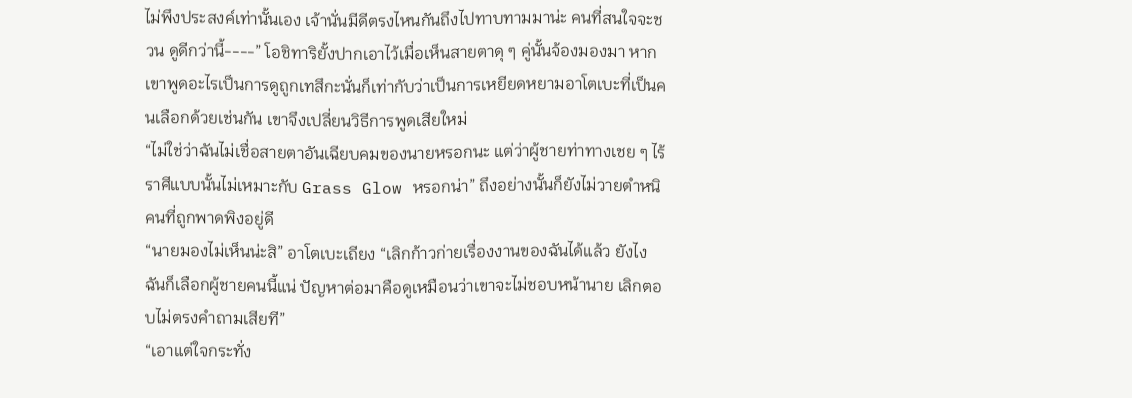ไม่พึงประสงค์เท่านั้นเอง เจ้านั่นมีดีตรงไหนกันถึงไปทาบทามมาน่ะ คนที่สนใจจะชวน ดูดีกว่านี้----” โอชิทาริยั้งปากเอาไว้เมื่อเห็นสายตาดุ ๆ คู่นั้นจ้องมองมา หากเขาพูดอะไรเป็นการดูถูกเทสึกะนั่นก็เท่ากับว่าเป็นการเหยียดหยามอาโตเบะที่เป็นคนเลือกด้วยเช่นกัน เขาจึงเปลี่ยนวิธีการพูดเสียใหม่
“ไม่ใช่ว่าฉันไม่เชื่อสายตาอันเฉียบคมของนายหรอกนะ แต่ว่าผู้ชายท่าทางเชย ๆ ไร้ราศีแบบนั้นไม่เหมาะกับ Grass Glow หรอกน่า” ถึงอย่างนั้นก็ยังไม่วายตำหนิคนที่ถูกพาดพิงอยู่ดี
“นายมองไม่เห็นน่ะสิ” อาโตเบะเถียง “เลิกก้าวก่ายเรื่องงานของฉันได้แล้ว ยังไงฉันก็เลือกผู้ชายคนนี้แน่ ปัญหาต่อมาคือดูเหมือนว่าเขาจะไม่ชอบหน้านาย เลิกตอบไม่ตรงคำถามเสียที”
“เอาแต่ใจกระทั่ง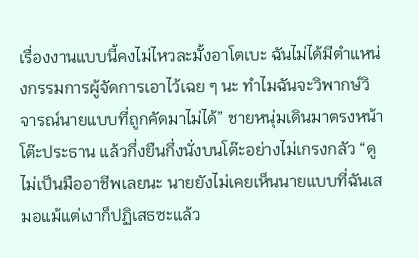เรื่องงานแบบนี้คงไม่ไหวละมั้งอาโตเบะ ฉันไม่ได้มีตำแหน่งกรรมการผู้จัดการเอาไว้เฉย ๆ นะ ทำไมฉันจะวิพากษ์วิจารณ์นายแบบที่ถูกคัดมาไม่ได้” ชายหนุ่มเดินมาตรงหน้าโต๊ะประธาน แล้วกึ่งยืนกึ่งนั่งบนโต๊ะอย่างไม่เกรงกลัว “ดูไม่เป็นมืออาชีพเลยนะ นายยังไม่เคยเห็นนายแบบที่ฉันเสมอแม้แต่เงาก็ปฏิเสธซะแล้ว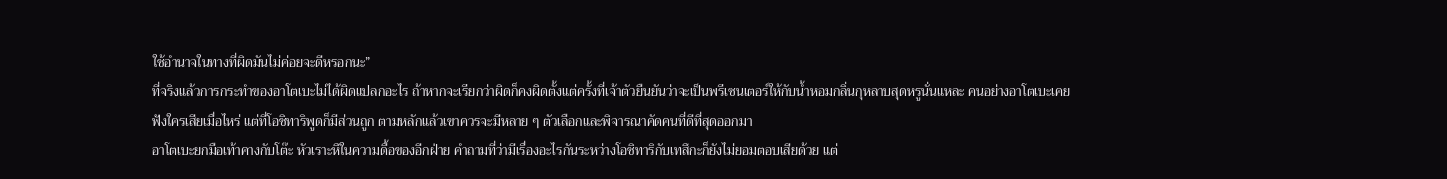ใช้อำนาจในทางที่ผิดมันไม่ค่อยจะดีหรอกนะ”
ที่จริงแล้วการกระทำของอาโตเบะไม่ได้ผิดแปลกอะไร ถ้าหากจะเรียกว่าผิดก็คงผิดตั้งแต่ครั้งที่เจ้าตัวยืนยันว่าจะเป็นพรีเซนเตอร์ให้กับน้ำหอมกลิ่นกุหลาบสุดหรูนั่นแหละ คนอย่างอาโตเบะเคยฟังใครเสียเมื่อไหร่ แต่ที่โอชิทาริพูดก็มีส่วนถูก ตามหลักแล้วเขาควรจะมีหลาย ๆ ตัวเลือกและพิจารณาคัดคนที่ดีที่สุดออกมา
อาโตเบะยกมือเท้าคางกับโต๊ะ หัวเราะหึในความดื้อของอีกฝ่าย คำถามที่ว่ามีเรื่องอะไรกันระหว่างโอชิทาริกับเทสึกะก็ยังไม่ยอมตอบเสียด้วย แต่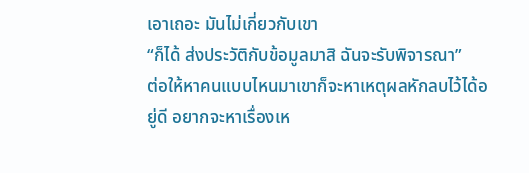เอาเถอะ มันไม่เกี่ยวกับเขา
“ก็ได้ ส่งประวัติกับข้อมูลมาสิ ฉันจะรับพิจารณา”
ต่อให้หาคนแบบไหนมาเขาก็จะหาเหตุผลหักลบไว้ได้อยู่ดี อยากจะหาเรื่องเห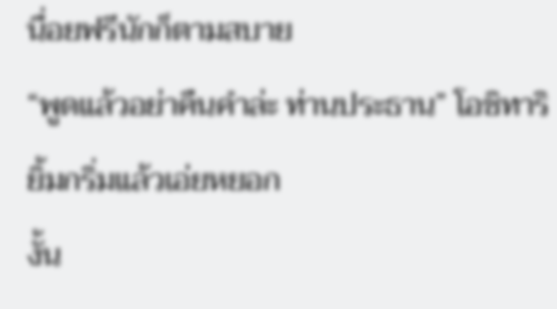นื่อยฟรีนักก็ตามสบาย
“พูดแล้วอย่าคืนคำล่ะ ท่านประธาน” โอชิทาริยิ้มกริ่มแล้วเอ่ยหยอก
งั้น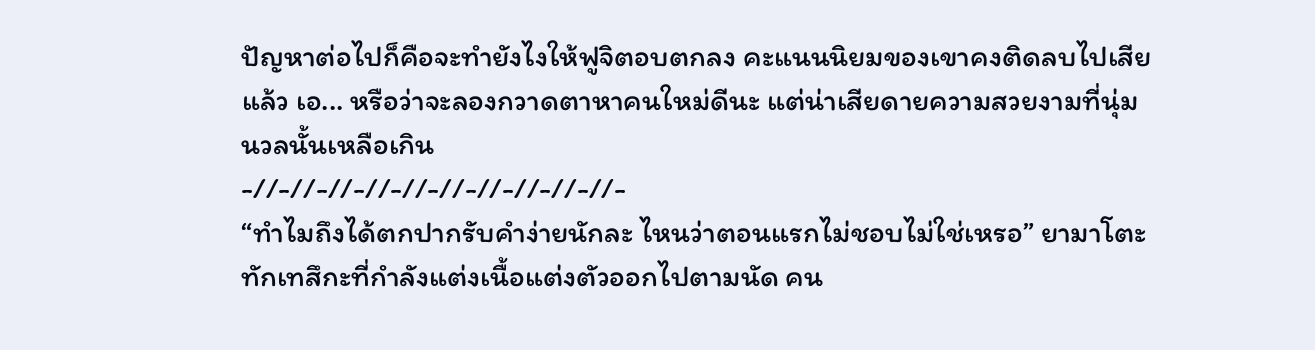ปัญหาต่อไปก็คือจะทำยังไงให้ฟูจิตอบตกลง คะแนนนิยมของเขาคงติดลบไปเสียแล้ว เอ... หรือว่าจะลองกวาดตาหาคนใหม่ดีนะ แต่น่าเสียดายความสวยงามที่นุ่มนวลนั้นเหลือเกิน
-//-//-//-//-//-//-//-//-//-//-
“ทำไมถึงได้ตกปากรับคำง่ายนักละ ไหนว่าตอนแรกไม่ชอบไม่ใช่เหรอ” ยามาโตะทักเทสึกะที่กำลังแต่งเนื้อแต่งตัวออกไปตามนัด คน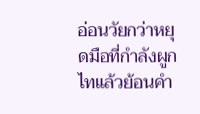อ่อนวัยกว่าหยุดมือที่กำลังผูกไทแล้วย้อนคำ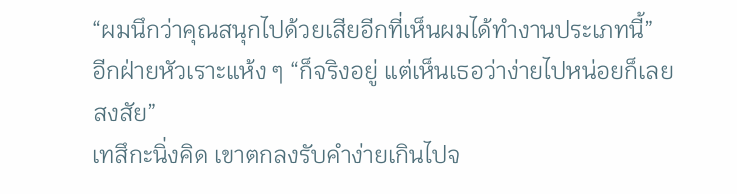“ผมนึกว่าคุณสนุกไปด้วยเสียอีกที่เห็นผมได้ทำงานประเภทนี้”
อีกฝ่ายหัวเราะแห้ง ๆ “ก็จริงอยู่ แต่เห็นเธอว่าง่ายไปหน่อยก็เลยสงสัย”
เทสึกะนิ่งคิด เขาตกลงรับคำง่ายเกินไปจ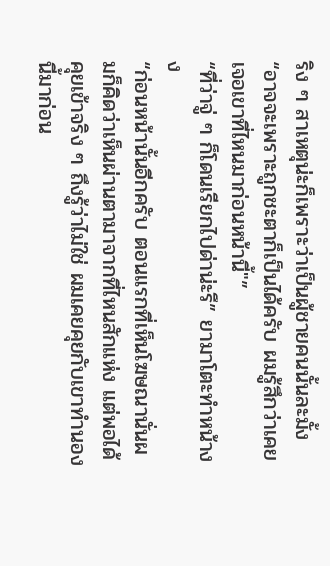ริง ๆ สาเหตุน่ะก็เพราะว่าเป็นผู้ชายคนนั้นละมั้ง “อาจจะเพราะถูกชะตาก็เป็นได้ครับ ผมรู้สึกว่าเคยเจอเขาที่ไหนมาก่อนหน้านี้"”
“ที่ว่าจู่ ๆ ก็โดนเรียกไปด่าน่ะรึ” ยามาโตะทำหน้างง
“ก่อนหน้านั้นอีกครับ ตอนแรกที่เห็นโฆษณานั่นผมก็คิดว่าเห็นผ่านตามาจากที่ไหนสักแห่ง แต่พอได้คุยเข้าจริง ๆ ถึงรู้ว่าไม่ใช่ ผมเคยคุยกับเขาทำนองนี้มาก่อน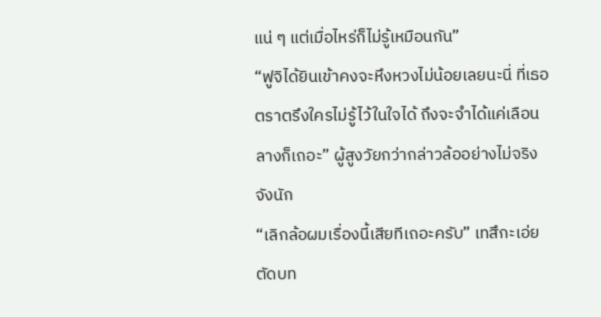แน่ ๆ แต่เมื่อไหร่ก็ไม่รู้เหมือนกัน”
“ฟูจิได้ยินเข้าคงจะหึงหวงไม่น้อยเลยนะนี่ ที่เธอตราตรึงใครไม่รู้ไว้ในใจได้ ถึงจะจำได้แค่เลือนลางก็เถอะ” ผู้สูงวัยกว่ากล่าวล้ออย่างไม่จริงจังนัก
“เลิกล้อผมเรื่องนี้เสียทีเถอะครับ” เทสึกะเอ่ยตัดบท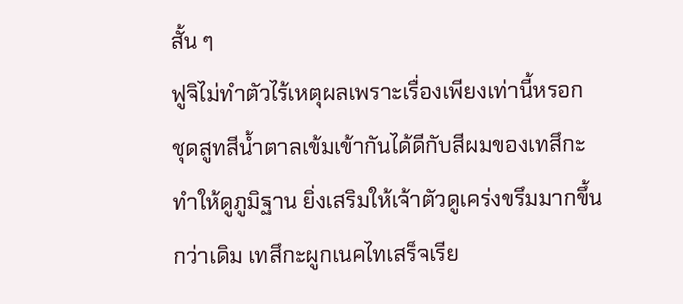สั้น ๆ
ฟูจิไม่ทำตัวไร้เหตุผลเพราะเรื่องเพียงเท่านี้หรอก
ชุดสูทสีน้ำตาลเข้มเข้ากันได้ดีกับสีผมของเทสึกะทำให้ดูภูมิฐาน ยิ่งเสริมให้เจ้าตัวดูเคร่งขรึมมากขึ้นกว่าเดิม เทสึกะผูกเนคไทเสร็จเรีย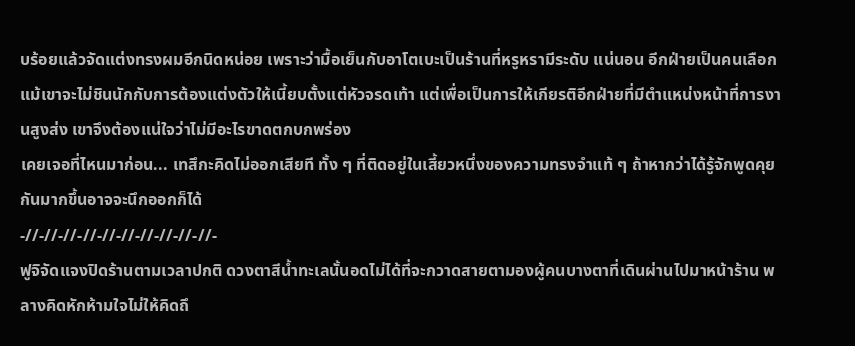บร้อยแล้วจัดแต่งทรงผมอีกนิดหน่อย เพราะว่ามื้อเย็นกับอาโตเบะเป็นร้านที่หรูหรามีระดับ แน่นอน อีกฝ่ายเป็นคนเลือก แม้เขาจะไม่ชินนักกับการต้องแต่งตัวให้เนี้ยบตั้งแต่หัวจรดเท้า แต่เพื่อเป็นการให้เกียรติอีกฝ่ายที่มีตำแหน่งหน้าที่การงานสูงส่ง เขาจึงต้องแน่ใจว่าไม่มีอะไรขาดตกบกพร่อง
เคยเจอที่ไหนมาก่อน... เทสึกะคิดไม่ออกเสียที ทั้ง ๆ ที่ติดอยู่ในเสี้ยวหนึ่งของความทรงจำแท้ ๆ ถ้าหากว่าได้รู้จักพูดคุยกันมากขึ้นอาจจะนึกออกก็ได้
-//-//-//-//-//-//-//-//-//-//-
ฟูจิจัดแจงปิดร้านตามเวลาปกติ ดวงตาสีน้ำทะเลนั้นอดไม่ได้ที่จะกวาดสายตามองผู้คนบางตาที่เดินผ่านไปมาหน้าร้าน พลางคิดหักห้ามใจไม่ให้คิดถึ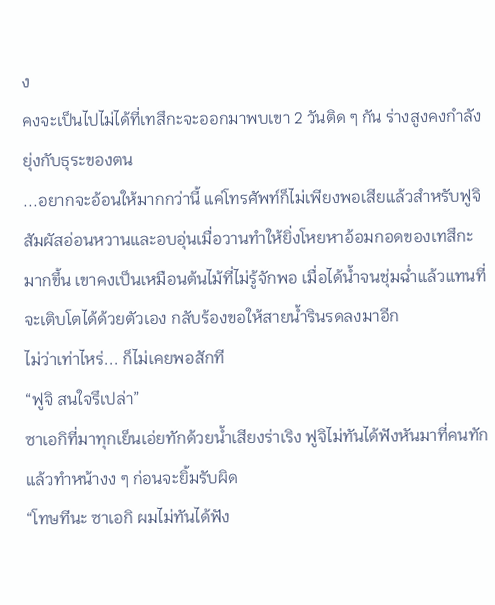ง
คงจะเป็นไปไม่ได้ที่เทสึกะจะออกมาพบเขา 2 วันติด ๆ กัน ร่างสูงคงกำลังยุ่งกับธุระของตน
...อยากจะอ้อนให้มากกว่านี้ แค่โทรศัพท์ก็ไม่เพียงพอเสียแล้วสำหรับฟูจิ สัมผัสอ่อนหวานและอบอุ่นเมื่อวานทำให้ยิ่งโหยหาอ้อมกอดของเทสึกะมากขึ้น เขาคงเป็นเหมือนต้นไม้ที่ไม่รู้จักพอ เมื่อได้น้ำจนชุ่มฉ่ำแล้วแทนที่จะเติบโตได้ด้วยตัวเอง กลับร้องขอให้สายน้ำรินรดลงมาอีก
ไม่ว่าเท่าไหร่... ก็ไม่เคยพอสักที
“ฟูจิ สนใจรึเปล่า”
ซาเอกิที่มาทุกเย็นเอ่ยทักด้วยน้ำเสียงร่าเริง ฟูจิไม่ทันได้ฟังหันมาที่คนทักแล้วทำหน้างง ๆ ก่อนจะยิ้มรับผิด
“โทษทีนะ ซาเอกิ ผมไม่ทันได้ฟัง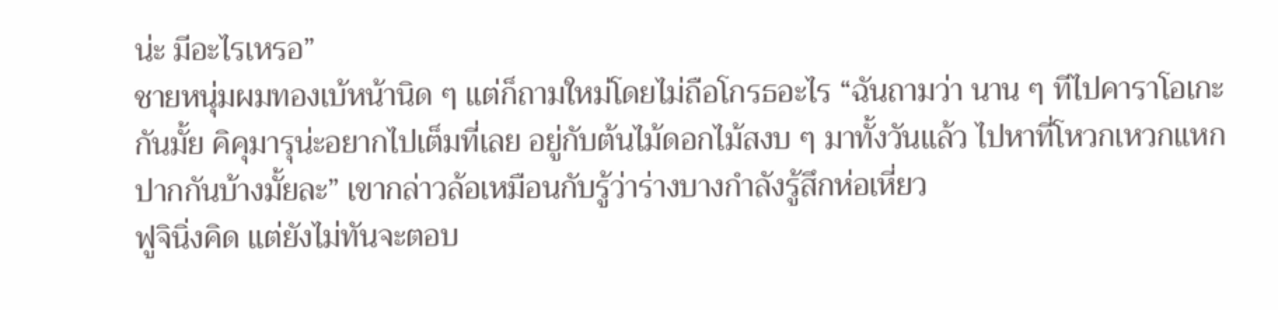น่ะ มีอะไรเหรอ”
ชายหนุ่มผมทองเบ้หน้านิด ๆ แต่ก็ถามใหม่โดยไม่ถือโกรธอะไร “ฉันถามว่า นาน ๆ ทีไปคาราโอเกะกันมั้ย คิคุมารุน่ะอยากไปเต็มที่เลย อยู่กับต้นไม้ดอกไม้สงบ ๆ มาทั้งวันแล้ว ไปหาที่โหวกเหวกแหกปากกันบ้างมั้ยละ” เขากล่าวล้อเหมือนกับรู้ว่าร่างบางกำลังรู้สึกห่อเหี่ยว
ฟูจินิ่งคิด แต่ยังไม่ทันจะตอบ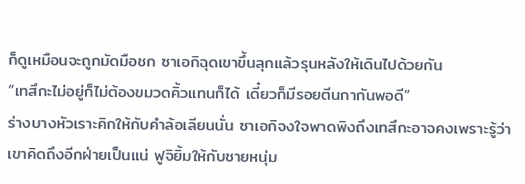ก็ดูเหมือนจะถูกมัดมือชก ซาเอกิฉุดเขาขึ้นลุกแล้วรุนหลังให้เดินไปด้วยกัน
“เทสึกะไม่อยู่ก็ไม่ต้องขมวดคิ้วแทนก็ได้ เดี๋ยวก็มีรอยตีนกากันพอดี”
ร่างบางหัวเราะคิกให้กับคำล้อเลียนนั่น ซาเอกิจงใจพาดพิงถึงเทสึกะอาจคงเพราะรู้ว่าเขาคิดถึงอีกฝ่ายเป็นแน่ ฟูจิยิ้มให้กับชายหนุ่ม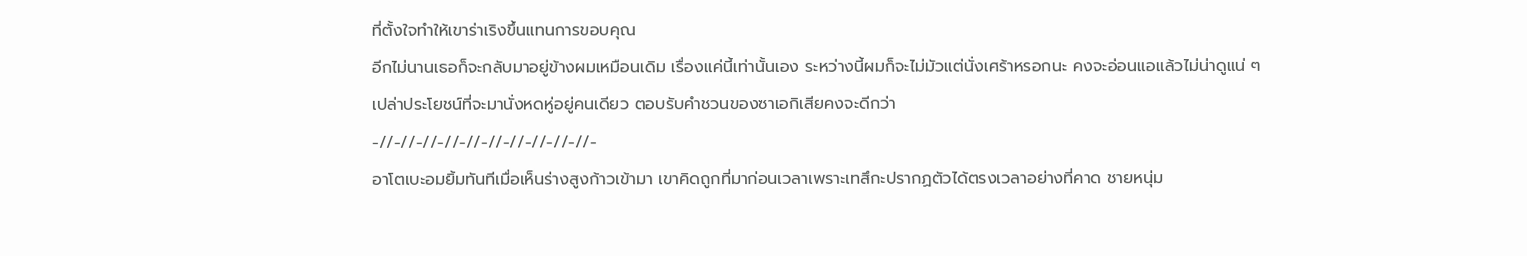ที่ตั้งใจทำให้เขาร่าเริงขึ้นแทนการขอบคุณ
อีกไม่นานเธอก็จะกลับมาอยู่ข้างผมเหมือนเดิม เรื่องแค่นี้เท่านั้นเอง ระหว่างนี้ผมก็จะไม่มัวแต่นั่งเศร้าหรอกนะ คงจะอ่อนแอแล้วไม่น่าดูแน่ ๆ
เปล่าประโยชน์ที่จะมานั่งหดหู่อยู่คนเดียว ตอบรับคำชวนของซาเอกิเสียคงจะดีกว่า
-//-//-//-//-//-//-//-//-//-//-
อาโตเบะอมยิ้มทันทีเมื่อเห็นร่างสูงก้าวเข้ามา เขาคิดถูกที่มาก่อนเวลาเพราะเทสึกะปรากฏตัวได้ตรงเวลาอย่างที่คาด ชายหนุ่ม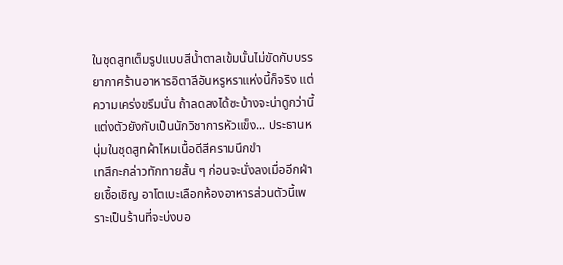ในชุดสูทเต็มรูปแบบสีน้ำตาลเข้มนั้นไม่ขัดกับบรรยากาศร้านอาหารอิตาลีอันหรูหราแห่งนี้ก็จริง แต่ความเคร่งขรึมนั่น ถ้าลดลงได้ซะบ้างจะน่าดูกว่านี้
แต่งตัวยังกับเป็นนักวิชาการหัวแข็ง... ประธานหนุ่มในชุดสูทผ้าไหมเนื้อดีสีครามนึกขำ
เทสึกะกล่าวทักทายสั้น ๆ ก่อนจะนั่งลงเมื่ออีกฝ่ายเชื้อเชิญ อาโตเบะเลือกห้องอาหารส่วนตัวนี้เพราะเป็นร้านที่จะบ่งบอ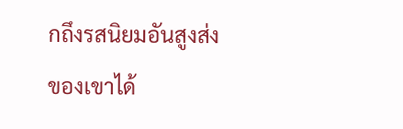กถึงรสนิยมอันสูงส่งของเขาได้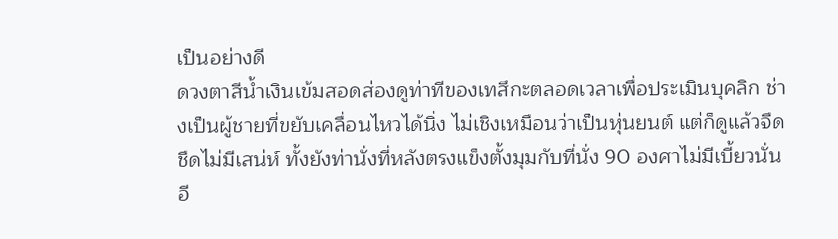เป็นอย่างดี
ดวงตาสีน้ำเงินเข้มสอดส่องดูท่าทีของเทสึกะตลอดเวลาเพื่อประเมินบุคลิก ช่างเป็นผู้ชายที่ขยับเคลื่อนไหวได้นิ่ง ไม่เชิงเหมือนว่าเป็นหุ่นยนต์ แต่ก็ดูแล้วจืดชืดไม่มีเสน่ห์ ทั้งยังท่านั่งที่หลังตรงแข็งตั้งมุมกับที่นั่ง 90 องศาไม่มีเบี้ยวนั่นอี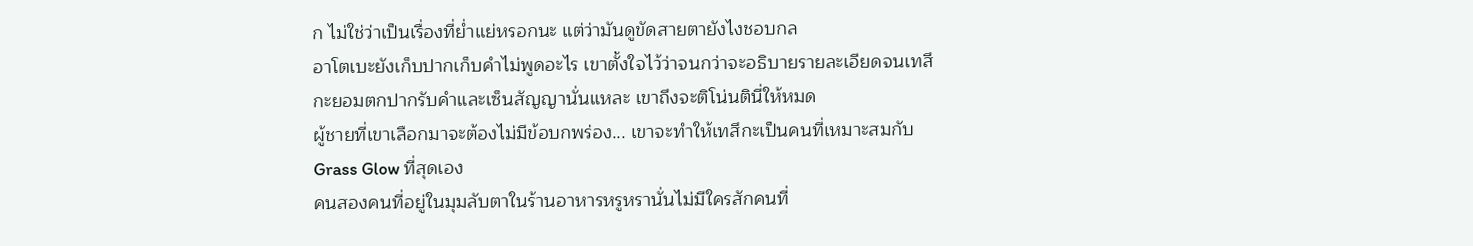ก ไม่ใช่ว่าเป็นเรื่องที่ย่ำแย่หรอกนะ แต่ว่ามันดูขัดสายตายังไงชอบกล
อาโตเบะยังเก็บปากเก็บคำไม่พูดอะไร เขาตั้งใจไว้ว่าจนกว่าจะอธิบายรายละเอียดจนเทสึกะยอมตกปากรับคำและเซ็นสัญญานั่นแหละ เขาถึงจะติโน่นตินี่ให้หมด
ผู้ชายที่เขาเลือกมาจะต้องไม่มีข้อบกพร่อง... เขาจะทำให้เทสึกะเป็นคนที่เหมาะสมกับ Grass Glow ที่สุดเอง
คนสองคนที่อยู่ในมุมลับตาในร้านอาหารหรูหรานั่นไม่มีใครสักคนที่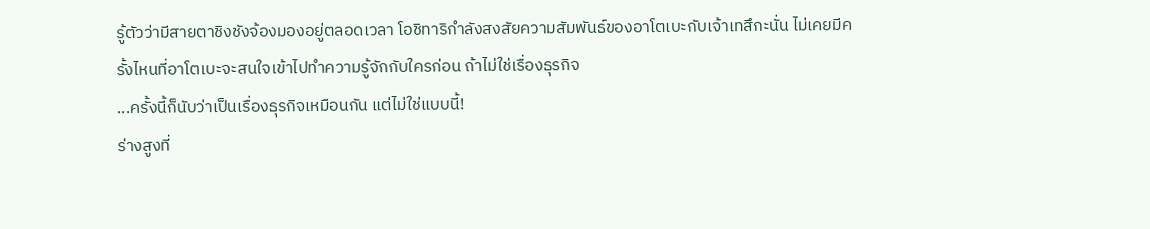รู้ตัวว่ามีสายตาชิงชังจ้องมองอยู่ตลอดเวลา โอชิทาริกำลังสงสัยความสัมพันธ์ของอาโตเบะกับเจ้าเทสึกะนั่น ไม่เคยมีครั้งไหนที่อาโตเบะจะสนใจเข้าไปทำความรู้จักกับใครก่อน ถ้าไม่ใช่เรื่องธุรกิจ
...ครั้งนี้ก็นับว่าเป็นเรื่องธุรกิจเหมือนกัน แต่ไม่ใช่แบบนี้!
ร่างสูงที่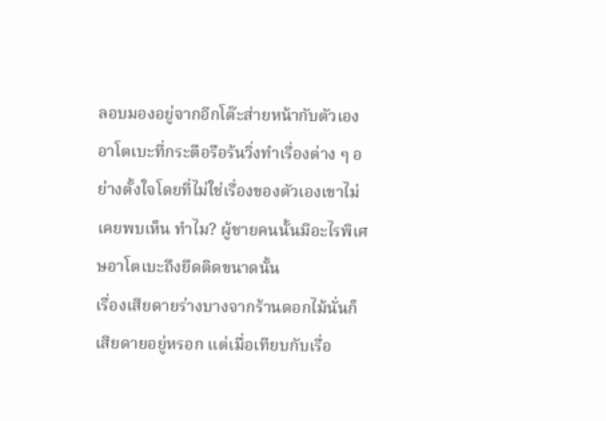ลอบมองอยู่จากอีกโต๊ะส่ายหน้ากับตัวเอง อาโตเบะที่กระตือรือร้นวิ่งทำเรื่องต่าง ๆ อย่างตั้งใจโดยที่ไม่ใช่เรื่องของตัวเองเขาไม่เคยพบเห็น ทำไม? ผู้ชายคนนั้นมีอะไรพิเศษอาโตเบะถึงยึดติดขนาดนั้น
เรื่องเสียดายร่างบางจากร้านดอกไม้นั่นก็เสียดายอยู่หรอก แต่เมื่อเทียบกับเรื่อ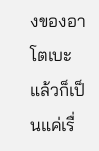งของอาโตเบะแล้วก็เป็นแค่เรื่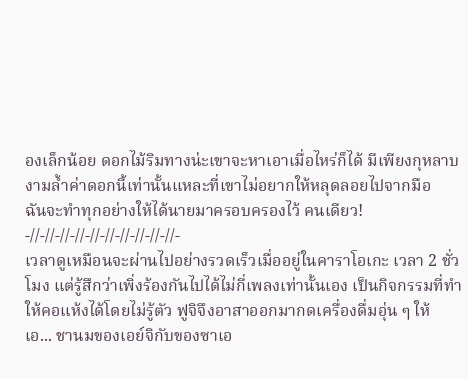องเล็กน้อย ดอกไม้ริมทางน่ะเขาจะหาเอาเมื่อไหร่ก็ได้ มีเพียงกุหลาบงามล้ำค่าดอกนี้เท่านั้นแหละที่เขาไม่อยากให้หลุดลอยไปจากมือ
ฉันจะทำทุกอย่างให้ได้นายมาครอบครองไว้ คนเดียว!
-//-//-//-//-//-//-//-//-//-//-
เวลาดูเหมือนจะผ่านไปอย่างรวดเร็วเมื่ออยู่ในคาราโอเกะ เวลา 2 ชั่วโมง แต่รู้สึกว่าเพิ่งร้องกันไปได้ไม่กี่เพลงเท่านั้นเอง เป็นกิจกรรมที่ทำให้คอแห้งได้โดยไม่รู้ตัว ฟูจิจึงอาสาออกมากดเครื่องดื่มอุ่น ๆ ให้
เอ... ชานมของเอย์จิกับของซาเอ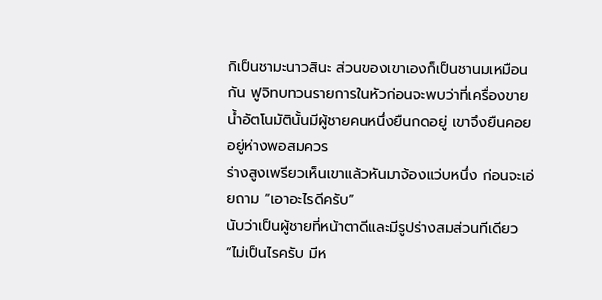กิเป็นชามะนาวสินะ ส่วนของเขาเองก็เป็นชานมเหมือนกัน ฟูจิทบทวนรายการในหัวก่อนจะพบว่าที่เครื่องขายน้ำอัตโนมัตินั้นมีผู้ชายคนหนึ่งยืนกดอยู่ เขาจึงยืนคอยอยู่ห่างพอสมควร
ร่างสูงเพรียวเห็นเขาแล้วหันมาจ้องแว่บหนึ่ง ก่อนจะเอ่ยถาม “เอาอะไรดีครับ”
นับว่าเป็นผู้ชายที่หน้าตาดีและมีรูปร่างสมส่วนทีเดียว “ไม่เป็นไรครับ มีห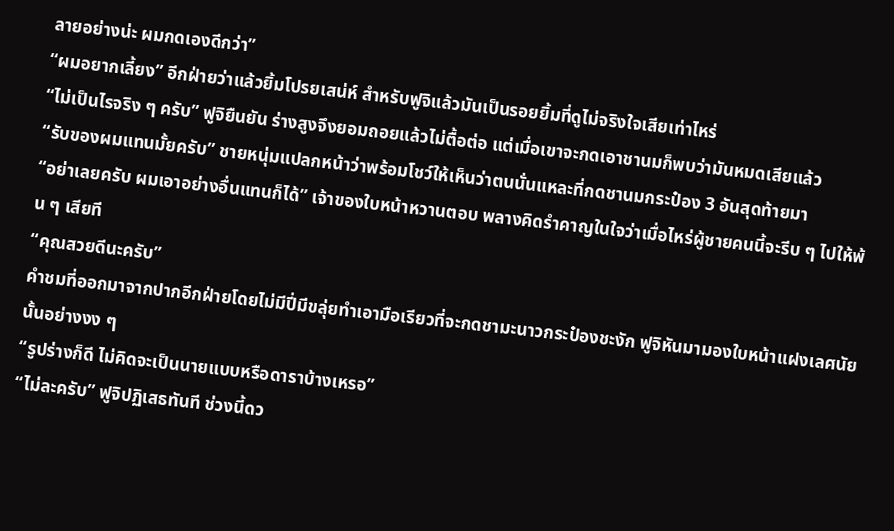ลายอย่างน่ะ ผมกดเองดีกว่า”
“ผมอยากเลี้ยง” อีกฝ่ายว่าแล้วยิ้มโปรยเสน่ห์ สำหรับฟูจิแล้วมันเป็นรอยยิ้มที่ดูไม่จริงใจเสียเท่าไหร่
“ไม่เป็นไรจริง ๆ ครับ” ฟูจิยืนยัน ร่างสูงจึงยอมถอยแล้วไม่ตื้อต่อ แต่เมื่อเขาจะกดเอาชานมก็พบว่ามันหมดเสียแล้ว
“รับของผมแทนมั้ยครับ” ชายหนุ่มแปลกหน้าว่าพร้อมโชว์ให้เห็นว่าตนนั่นแหละที่กดชานมกระป๋อง 3 อันสุดท้ายมา
“อย่าเลยครับ ผมเอาอย่างอื่นแทนก็ได้” เจ้าของใบหน้าหวานตอบ พลางคิดรำคาญในใจว่าเมื่อไหร่ผู้ชายคนนี้จะรีบ ๆ ไปให้พ้น ๆ เสียที
“คุณสวยดีนะครับ”
คำชมที่ออกมาจากปากอีกฝ่ายโดยไม่มีปี่มีขลุ่ยทำเอามือเรียวที่จะกดชามะนาวกระป๋องชะงัก ฟูจิหันมามองใบหน้าแฝงเลศนัยนั้นอย่างงง ๆ
“รูปร่างก็ดี ไม่คิดจะเป็นนายแบบหรือดาราบ้างเหรอ”
“ไม่ละครับ” ฟูจิปฏิเสธทันที ช่วงนี้ดว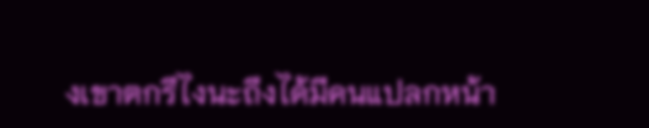งเขาตกรึไงนะถึงได้มีคนแปลกหน้า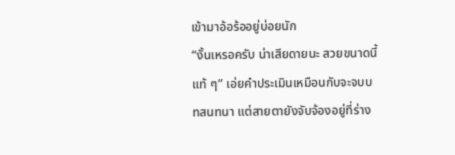เข้ามาอ้อร้ออยู่บ่อยนัก
“งั้นเหรอครับ น่าเสียดายนะ สวยขนาดนี้แท้ ๆ” เอ่ยคำประเมินเหมือนกับจะจบบทสนทนา แต่สายตายังจับจ้องอยู่ที่ร่าง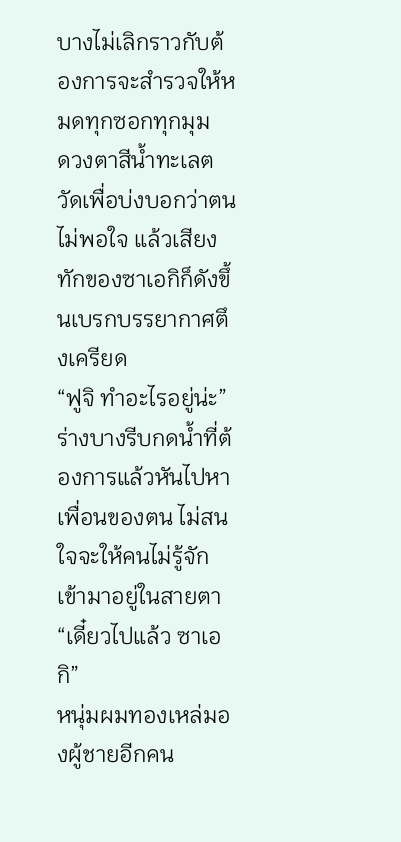บางไม่เลิกราวกับต้องการจะสำรวจให้หมดทุกซอกทุกมุม
ดวงตาสีน้ำทะเลตวัดเพื่อบ่งบอกว่าตนไม่พอใจ แล้วเสียงทักของซาเอกิก็ดังขึ้นเบรกบรรยากาศตึงเครียด
“ฟูจิ ทำอะไรอยู่น่ะ”
ร่างบางรีบกดน้ำที่ต้องการแล้วหันไปหาเพื่อนของตน ไม่สนใจจะให้คนไม่รู้จักเข้ามาอยู่ในสายตา “เดี๋ยวไปแล้ว ซาเอกิ”
หนุ่มผมทองเหล่มองผู้ชายอีกคน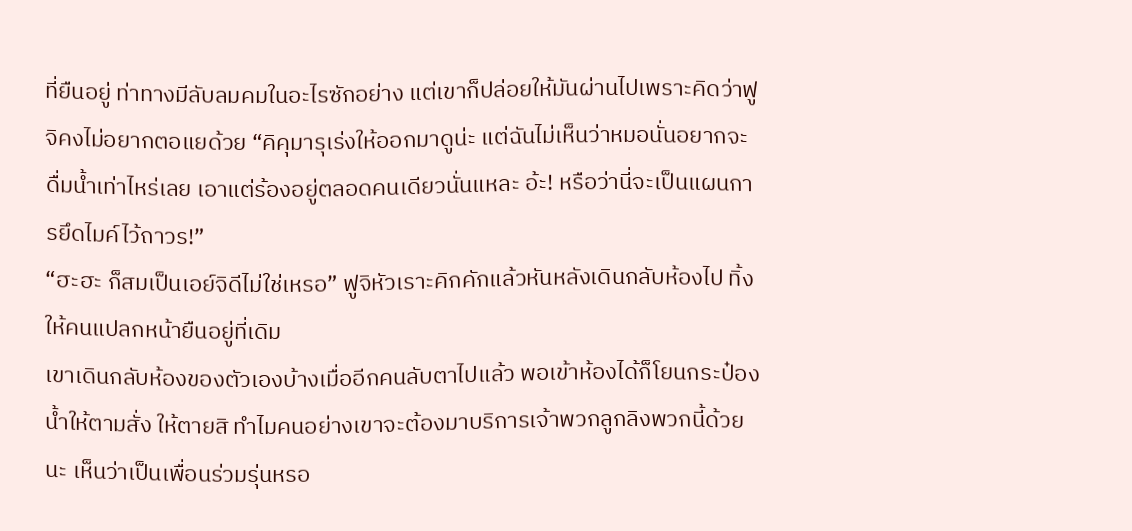ที่ยืนอยู่ ท่าทางมีลับลมคมในอะไรซักอย่าง แต่เขาก็ปล่อยให้มันผ่านไปเพราะคิดว่าฟูจิคงไม่อยากตอแยด้วย “คิคุมารุเร่งให้ออกมาดูน่ะ แต่ฉันไม่เห็นว่าหมอนั่นอยากจะดื่มน้ำเท่าไหร่เลย เอาแต่ร้องอยู่ตลอดคนเดียวนั่นแหละ อ้ะ! หรือว่านี่จะเป็นแผนการยึดไมค์ไว้ถาวร!”
“ฮะฮะ ก็สมเป็นเอย์จิดีไม่ใช่เหรอ” ฟูจิหัวเราะคิกคักแล้วหันหลังเดินกลับห้องไป ทิ้งให้คนแปลกหน้ายืนอยู่ที่เดิม
เขาเดินกลับห้องของตัวเองบ้างเมื่ออีกคนลับตาไปแล้ว พอเข้าห้องได้ก็โยนกระป๋องน้ำให้ตามสั่ง ให้ตายสิ ทำไมคนอย่างเขาจะต้องมาบริการเจ้าพวกลูกลิงพวกนี้ด้วยนะ เห็นว่าเป็นเพื่อนร่วมรุ่นหรอ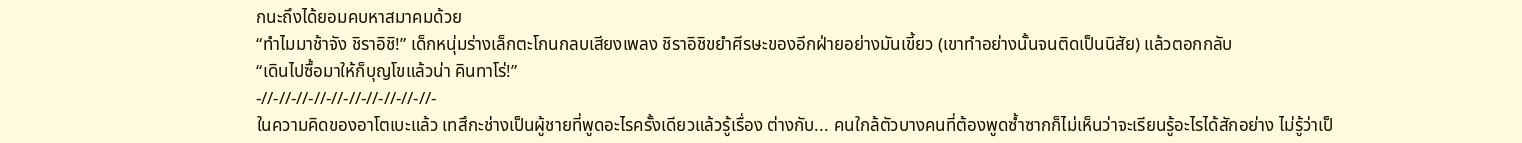กนะถึงได้ยอมคบหาสมาคมด้วย
“ทำไมมาช้าจัง ชิราอิชิ!” เด็กหนุ่มร่างเล็กตะโกนกลบเสียงเพลง ชิราอิชิขยำศีรษะของอีกฝ่ายอย่างมันเขี้ยว (เขาทำอย่างนั้นจนติดเป็นนิสัย) แล้วตอกกลับ
“เดินไปซื้อมาให้ก็บุญโขแล้วน่า คินทาโร่!”
-//-//-//-//-//-//-//-//-//-//-
ในความคิดของอาโตเบะแล้ว เทสึกะช่างเป็นผู้ชายที่พูดอะไรครั้งเดียวแล้วรู้เรื่อง ต่างกับ... คนใกล้ตัวบางคนที่ต้องพูดซ้ำซากก็ไม่เห็นว่าจะเรียนรู้อะไรได้สักอย่าง ไม่รู้ว่าเป็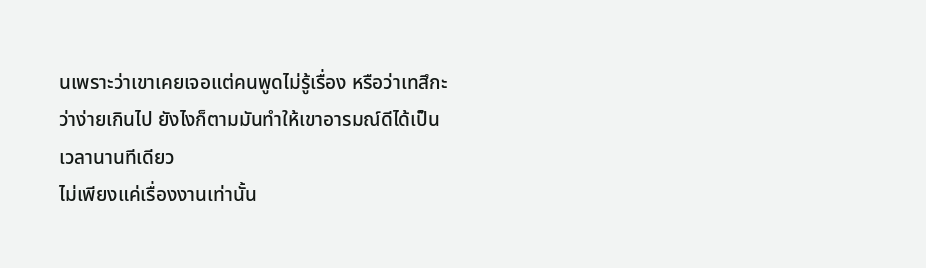นเพราะว่าเขาเคยเจอแต่คนพูดไม่รู้เรื่อง หรือว่าเทสึกะว่าง่ายเกินไป ยังไงก็ตามมันทำให้เขาอารมณ์ดีได้เป็นเวลานานทีเดียว
ไม่เพียงแค่เรื่องงานเท่านั้น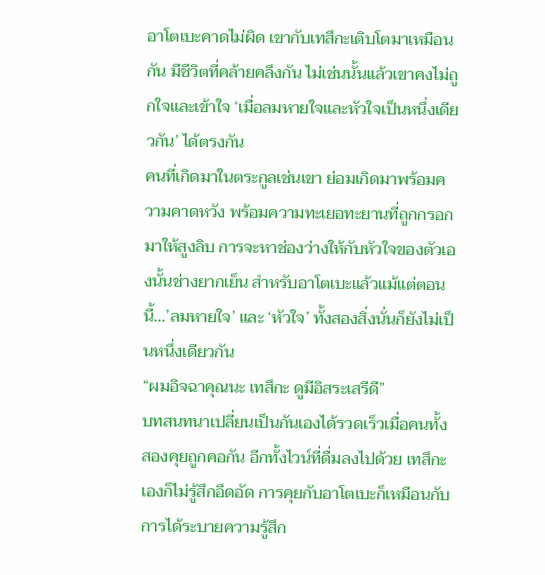อาโตเบะคาดไม่ผิด เขากับเทสึกะเติบโตมาเหมือนกัน มีชีวิตที่คล้ายคลึงกัน ไม่เช่นนั้นแล้วเขาคงไม่ถูกใจและเข้าใจ ‘เมื่อลมหายใจและหัวใจเป็นหนึ่งเดียวกัน’ ได้ตรงกัน
คนที่เกิดมาในตระกูลเช่นเขา ย่อมเกิดมาพร้อมความคาดหวัง พร้อมความทะเยอทะยานที่ถูกกรอกมาให้สูงลิบ การจะหาช่องว่างให้กับหัวใจของตัวเองนั้นช่างยากเย็น สำหรับอาโตเบะแล้วแม้แต่ตอนนี้...’ลมหายใจ’ และ ‘หัวใจ’ ทั้งสองสิ่งนั่นก็ยังไม่เป็นหนึ่งเดียวกัน
“ผมอิจฉาคุณนะ เทสึกะ ดูมีอิสระเสรีดี”
บทสนทนาเปลี่ยนเป็นกันเองได้รวดเร็วเมื่อคนทั้งสองคุยถูกคอกัน อีกทั้งไวน์ที่ดื่มลงไปด้วย เทสึกะเองก็ไม่รู้สึกอึดอัด การคุยกับอาโตเบะก็เหมือนกับการได้ระบายความรู้สึก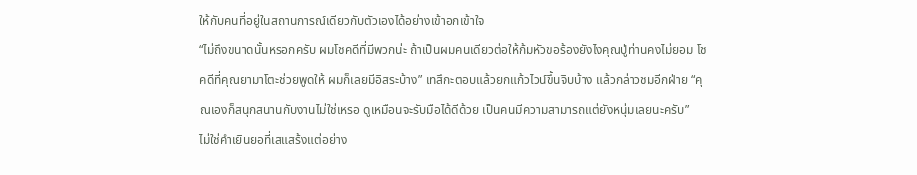ให้กับคนที่อยู่ในสถานการณ์เดียวกับตัวเองได้อย่างเข้าอกเข้าใจ
“ไม่ถึงขนาดนั้นหรอกครับ ผมโชคดีที่มีพวกน่ะ ถ้าเป็นผมคนเดียวต่อให้ก้มหัวขอร้องยังไงคุณปู่ท่านคงไม่ยอม โชคดีที่คุณยามาโตะช่วยพูดให้ ผมก็เลยมีอิสระบ้าง” เทสึกะตอบแล้วยกแก้วไวน์ขึ้นจิบบ้าง แล้วกล่าวชมอีกฝ่าย “คุณเองก็สนุกสนานกับงานไม่ใช่เหรอ ดูเหมือนจะรับมือได้ดีด้วย เป็นคนมีความสามารถแต่ยังหนุ่มเลยนะครับ”
ไม่ใช่คำเยินยอที่เสแสร้งแต่อย่าง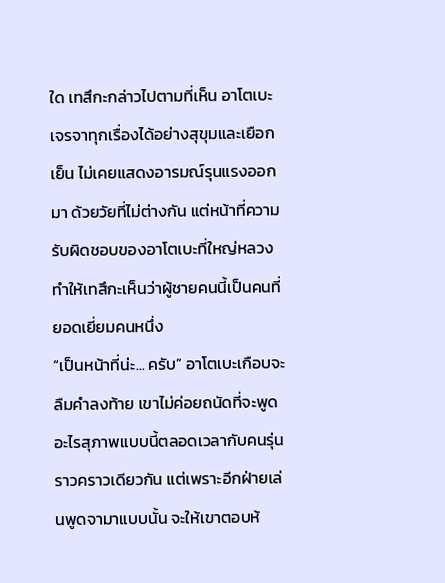ใด เทสึกะกล่าวไปตามที่เห็น อาโตเบะเจรจาทุกเรื่องได้อย่างสุขุมและเยือกเย็น ไม่เคยแสดงอารมณ์รุนแรงออกมา ด้วยวัยที่ไม่ต่างกัน แต่หน้าที่ความรับผิดชอบของอาโตเบะที่ใหญ่หลวงทำให้เทสึกะเห็นว่าผู้ชายคนนี้เป็นคนที่ยอดเยี่ยมคนหนึ่ง
“เป็นหน้าที่น่ะ... ครับ” อาโตเบะเกือบจะลืมคำลงท้าย เขาไม่ค่อยถนัดที่จะพูดอะไรสุภาพแบบนี้ตลอดเวลากับคนรุ่นราวคราวเดียวกัน แต่เพราะอีกฝ่ายเล่นพูดจามาแบบนั้น จะให้เขาตอบห้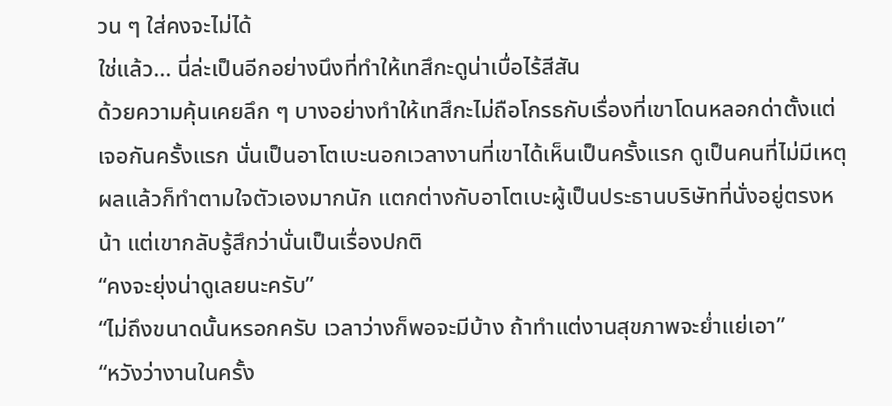วน ๆ ใส่คงจะไม่ได้
ใช่แล้ว... นี่ล่ะเป็นอีกอย่างนึงที่ทำให้เทสึกะดูน่าเบื่อไร้สีสัน
ด้วยความคุ้นเคยลึก ๆ บางอย่างทำให้เทสึกะไม่ถือโกรธกับเรื่องที่เขาโดนหลอกด่าตั้งแต่เจอกันครั้งแรก นั่นเป็นอาโตเบะนอกเวลางานที่เขาได้เห็นเป็นครั้งแรก ดูเป็นคนที่ไม่มีเหตุผลแล้วก็ทำตามใจตัวเองมากนัก แตกต่างกับอาโตเบะผู้เป็นประธานบริษัทที่นั่งอยู่ตรงหน้า แต่เขากลับรู้สึกว่านั่นเป็นเรื่องปกติ
“คงจะยุ่งน่าดูเลยนะครับ”
“ไม่ถึงขนาดนั้นหรอกครับ เวลาว่างก็พอจะมีบ้าง ถ้าทำแต่งานสุขภาพจะย่ำแย่เอา”
“หวังว่างานในครั้ง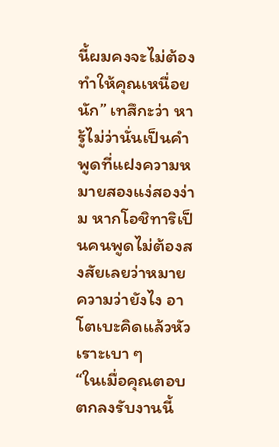นี้ผมคงจะไม่ต้องทำให้คุณเหนื่อยนัก” เทสึกะว่า หารู้ไม่ว่านั่นเป็นคำพูดที่แฝงความหมายสองแง่สองง่าม หากโอชิทาริเป็นคนพูดไม่ต้องสงสัยเลยว่าหมายความว่ายังไง อาโตเบะคิดแล้วหัวเราะเบา ๆ
“ในเมื่อคุณตอบตกลงรับงานนี้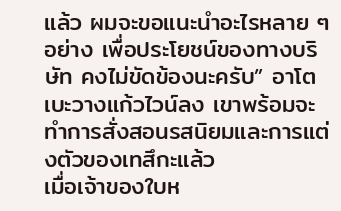แล้ว ผมจะขอแนะนำอะไรหลาย ๆ อย่าง เพื่อประโยชน์ของทางบริษัท คงไม่ขัดข้องนะครับ” อาโตเบะวางแก้วไวน์ลง เขาพร้อมจะทำการสั่งสอนรสนิยมและการแต่งตัวของเทสึกะแล้ว
เมื่อเจ้าของใบห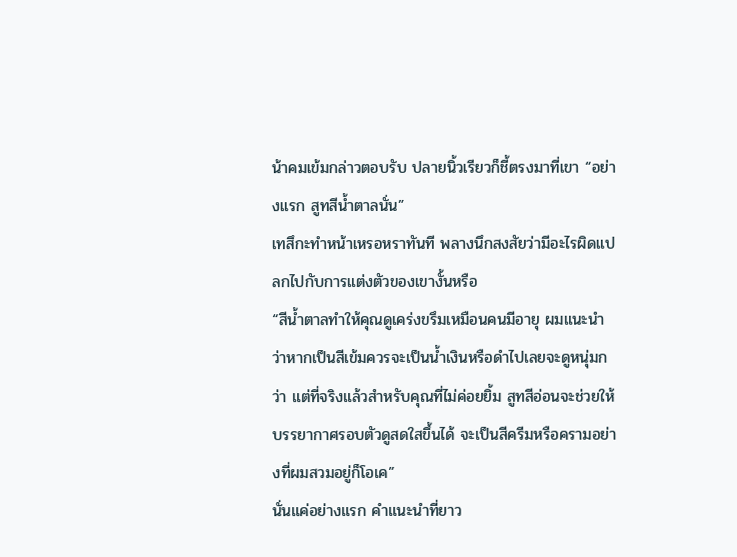น้าคมเข้มกล่าวตอบรับ ปลายนิ้วเรียวก็ชี้ตรงมาที่เขา “อย่างแรก สูทสีน้ำตาลนั่น”
เทสึกะทำหน้าเหรอหราทันที พลางนึกสงสัยว่ามีอะไรผิดแปลกไปกับการแต่งตัวของเขางั้นหรือ
“สีน้ำตาลทำให้คุณดูเคร่งขรึมเหมือนคนมีอายุ ผมแนะนำว่าหากเป็นสีเข้มควรจะเป็นน้ำเงินหรือดำไปเลยจะดูหนุ่มกว่า แต่ที่จริงแล้วสำหรับคุณที่ไม่ค่อยยิ้ม สูทสีอ่อนจะช่วยให้บรรยากาศรอบตัวดูสดใสขึ้นได้ จะเป็นสีครีมหรือครามอย่างที่ผมสวมอยู่ก็โอเค”
นั่นแค่อย่างแรก คำแนะนำที่ยาว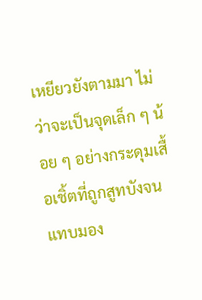เหยียวยังตามมา ไม่ว่าจะเป็นจุดเล็ก ๆ น้อย ๆ อย่างกระดุมเสื้อเชิ้ตที่ถูกสูทบังจนแทบมอง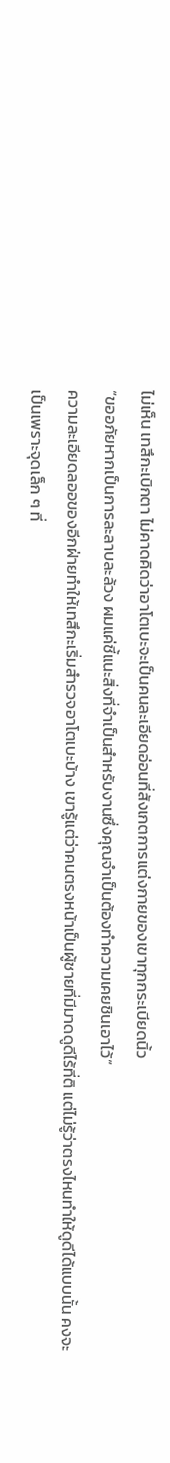ไม่เห็น เทสึกะเบิกตา ไม่คาดคิดว่าอาโตเบะจะเป็นคนละเอียดอ่อนที่สังเกตการแต่งกายของเขาทุกกระเบียดนิ้ว
“ขออภัยหากเป็นการละลาบละล้วง ผมแค่ชี้แนะสิ่งที่จำเป็นสำหรับงานซึ่งคุณจำเป็นต้องทำความเคยชินเอาไว้”
ความละเอียดลออของอีกฝ่ายทำให้เทสึกะเริ่มสำรวจอาโตเบะบ้าง เขารู้แต่ว่าคนตรงหน้าเป็นผู้ชายที่มีมาดดูดีไร้ที่ติ แต่ไม่รู้ว่าตรงไหนทำให้ดูดีได้แบบนั้น คงจะเป็นเพราะจุดเล็ก ๆ ที่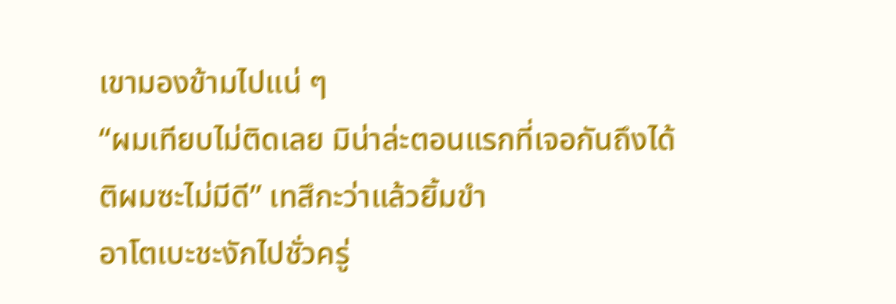เขามองข้ามไปแน่ ๆ
“ผมเทียบไม่ติดเลย มิน่าล่ะตอนแรกที่เจอกันถึงได้ติผมซะไม่มีดี” เทสึกะว่าแล้วยิ้มขำ
อาโตเบะชะงักไปชั่วครู่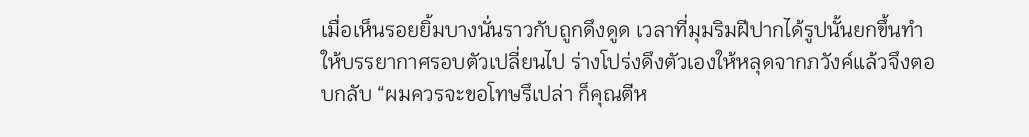เมื่อเห็นรอยยิ้มบางนั่นราวกับถูกดึงดูด เวลาที่มุมริมฝีปากได้รูปนั้นยกขึ้นทำให้บรรยากาศรอบตัวเปลี่ยนไป ร่างโปร่งดึงตัวเองให้หลุดจากภวังค์แล้วจึงตอบกลับ “ผมควรจะขอโทษรึเปล่า ก็คุณตีห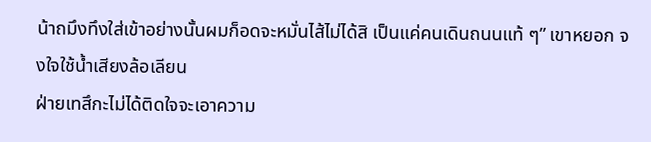น้าถมึงทึงใส่เข้าอย่างนั้นผมก็อดจะหมั่นไส้ไม่ได้สิ เป็นแค่คนเดินถนนแท้ ๆ” เขาหยอก จงใจใช้น้ำเสียงล้อเลียน
ฝ่ายเทสึกะไม่ได้ติดใจจะเอาความ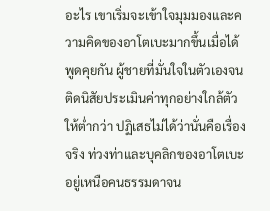อะไร เขาเริ่มจะเข้าใจมุมมองและความคิดของอาโตเบะมากขึ้นเมื่อได้พูดคุยกัน ผู้ชายที่มั่นใจในตัวเองจนติดนิสัยประเมินค่าทุกอย่างใกล้ตัวให้ต่ำกว่า ปฏิเสธไม่ได้ว่านั่นคือเรื่องจริง ท่วงท่าและบุคลิกของอาโตเบะอยู่เหนือคนธรรมดาจน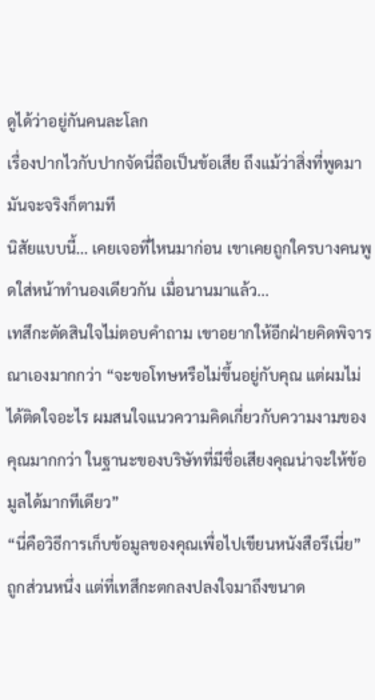ดูได้ว่าอยู่กันคนละโลก
เรื่องปากไวกับปากจัดนี่ถือเป็นข้อเสีย ถึงแม้ว่าสิ่งที่พูดมามันจะจริงก็ตามที
นิสัยแบบนี้... เคยเจอที่ไหนมาก่อน เขาเคยถูกใครบางคนพูดใส่หน้าทำนองเดียวกัน เมื่อนานมาแล้ว...
เทสึกะตัดสินใจไม่ตอบคำถาม เขาอยากให้อีกฝ่ายคิดพิจารณาเองมากกว่า “จะขอโทษหรือไม่ขึ้นอยู่กับคุณ แต่ผมไม่ได้ติดใจอะไร ผมสนใจแนวความคิดเกี่ยวกับความงามของคุณมากกว่า ในฐานะของบริษัทที่มีชื่อเสียงคุณน่าจะให้ข้อมูลได้มากทีเดียว”
“นี่คือวิธีการเก็บข้อมูลของคุณเพื่อไปเขียนหนังสือรึเนี่ย”
ถูกส่วนหนึ่ง แต่ที่เทสึกะตกลงปลงใจมาถึงขนาด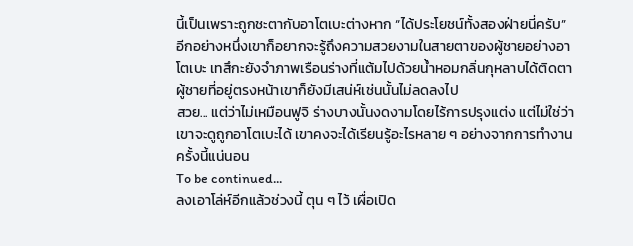นี้เป็นเพราะถูกชะตากับอาโตเบะต่างหาก “ได้ประโยชน์ทั้งสองฝ่ายนี่ครับ”
อีกอย่างหนึ่งเขาก็อยากจะรู้ถึงความสวยงามในสายตาของผู้ชายอย่างอาโตเบะ เทสึกะยังจำภาพเรือนร่างที่แต้มไปด้วยน้ำหอมกลิ่นกุหลาบได้ติดตา ผู้ชายที่อยู่ตรงหน้าเขาก็ยังมีเสน่ห์เช่นนั้นไม่ลดลงไป
สวย... แต่ว่าไม่เหมือนฟูจิ ร่างบางนั้นงดงามโดยไร้การปรุงแต่ง แต่ไม่ใช่ว่าเขาจะดูถูกอาโตเบะได้ เขาคงจะได้เรียนรู้อะไรหลาย ๆ อย่างจากการทำงานครั้งนี้แน่นอน
To be continued...
ลงเอาโล่ห์อีกแล้วช่วงนี้ ตุน ๆ ไว้ เผื่อเปิด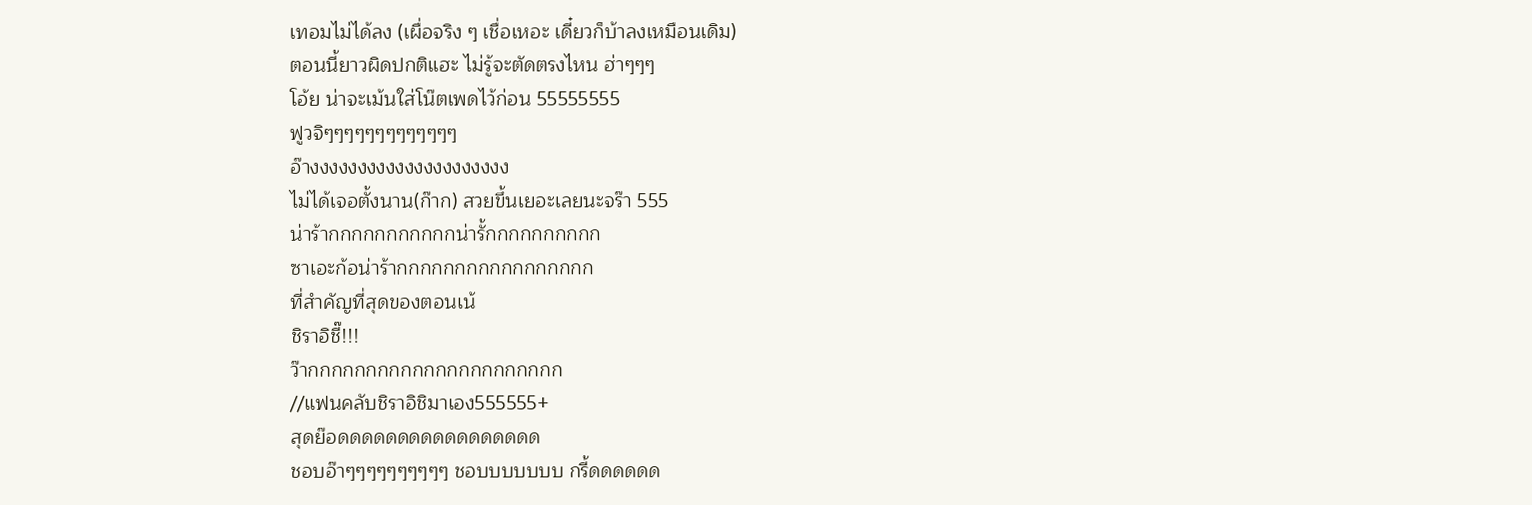เทอมไม่ได้ลง (เผื่อจริง ๆ เชื่อเหอะ เดี๋ยวก็บ้าลงเหมือนเดิม)
ตอนนี้ยาวผิดปกติแฮะ ไม่รู้จะตัดตรงไหน ฮ่าๆๆๆ
โอ้ย น่าจะเม้นใส่โน๊ตเพดไว้ก่อน 55555555
ฟูวจิๆๆๆๆๆๆๆๆๆๆๆๆๆ
อ๊างงงงงงงงงงงงงงงงงงงงง
ไม่ได้เจอตั้งนาน(ก๊าก) สวยขึ้นเยอะเลยนะจร๊า 555
น่าร้ากกกกกกกกกกกน่ารั้กกกกกกกกกก
ซาเอะก้อน่าร้ากกกกกกกกกกกกกกกกก
ที่สำคัญที่สุดของตอนเน้
ชิราอิชี๊!!!
ว๊ากกกกกกกกกกกกกกกกกกกกกก
//แฟนคลับชิราอิชิมาเอง555555+
สุดย๊อดดดดดดดดดดดดดดดดด
ชอบอ๊าๆๆๆๆๆๆๆๆๆๆ ชอบบบบบบบ กรี้ดดดดดด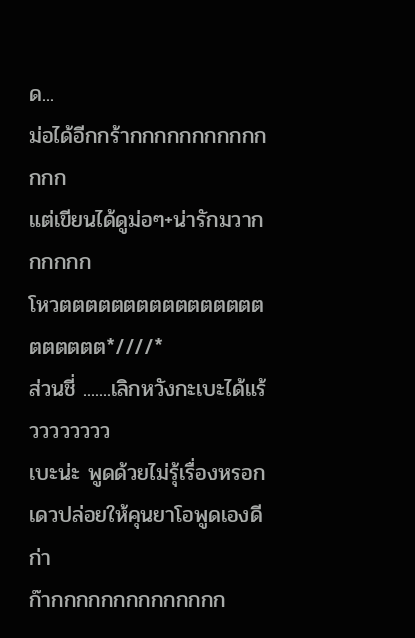ด...
ม่อได้อีกกร้ากกกกกกกกกกกกกก
แต่เขียนได้ดูม่อๆ+น่ารักมวากกกกกก
โหวตตตตตตตตตตตตตตตตตตตตตต*////*
ส่วนชี่ .......เลิกหวังกะเบะได้แร้วววววววว
เบะน่ะ พูดด้วยไม่รุ้เรื่องหรอก
เดวปล่อยให้คุนยาโอพูดเองดีก่า
ก๊ากกกกกกกกกกกกกก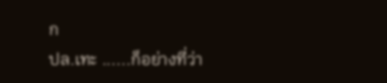ก
ปล.เทะ ......ก็อย่างที่ว่า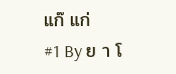แก๊ แก่
#1 By ย า โ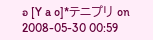อ [Y a o]*テニプリ on 2008-05-30 00:59